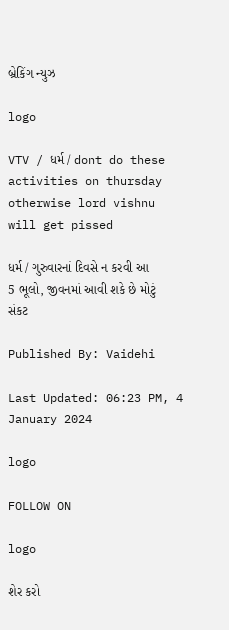બ્રેકિંગ ન્યુઝ

logo

VTV / ધર્મ / dont do these activities on thursday otherwise lord vishnu will get pissed

ધર્મ / ગુરુવારનાં દિવસે ન કરવી આ 5 ભૂલો, જીવનમાં આવી શકે છે મોટું સંકટ

Published By: Vaidehi

Last Updated: 06:23 PM, 4 January 2024

logo

FOLLOW ON

logo

શેર કરો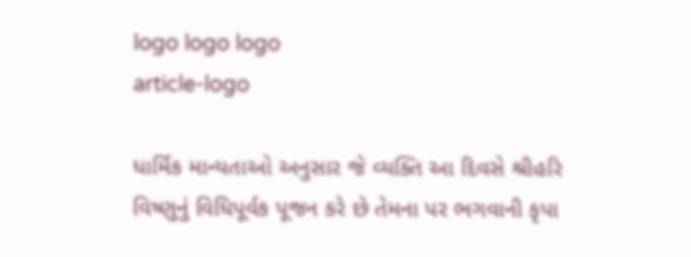logo logo logo
article-logo

ધાર્મિક માન્યતાઓ અનુસાર જે વ્યક્તિ આ દિવસે શ્રીહરિ વિષ્ણુનું વિધિપૂર્વક પૂજન કરે છે તેમના પર ભગવાની કૃપા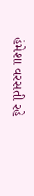હંમેશા વરસતી રહે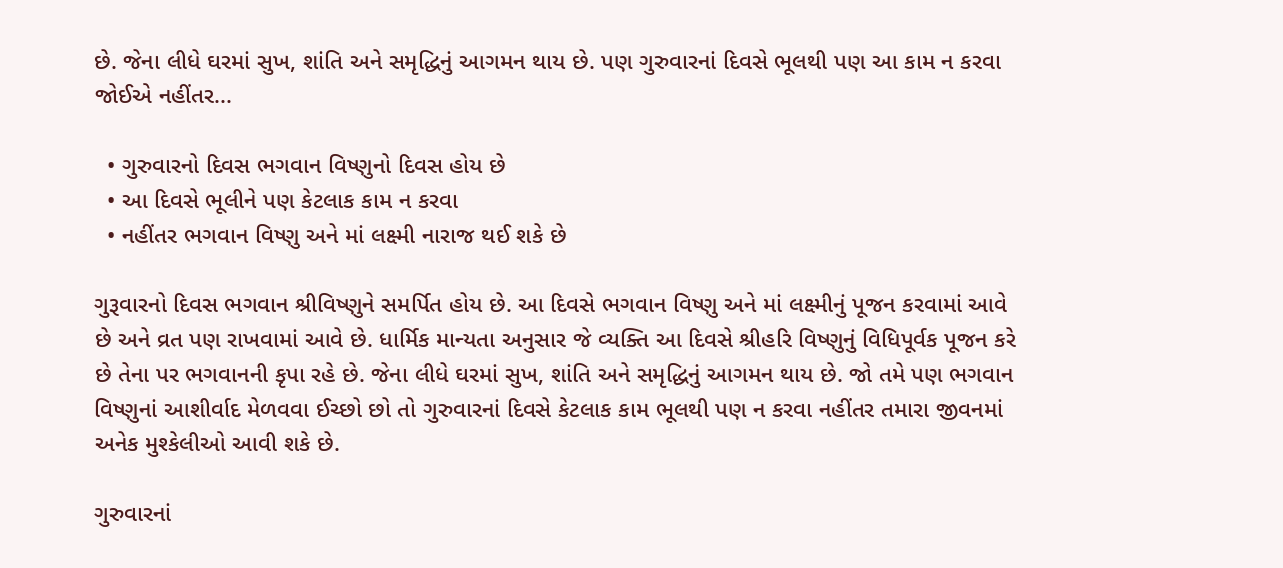છે. જેના લીધે ઘરમાં સુખ, શાંતિ અને સમૃદ્ધિનું આગમન થાય છે. પણ ગુરુવારનાં દિવસે ભૂલથી પણ આ કામ ન કરવા જોઈએ નહીંતર...

  • ગુરુવારનો દિવસ ભગવાન વિષ્ણુનો દિવસ હોય છે
  • આ દિવસે ભૂલીને પણ કેટલાક કામ ન કરવા
  • નહીંતર ભગવાન વિષ્ણુ અને માં લક્ષ્મી નારાજ થઈ શકે છે

ગુરૂવારનો દિવસ ભગવાન શ્રીવિષ્ણુને સમર્પિત હોય છે. આ દિવસે ભગવાન વિષ્ણુ અને માં લક્ષ્મીનું પૂજન કરવામાં આવે છે અને વ્રત પણ રાખવામાં આવે છે. ધાર્મિક માન્યતા અનુસાર જે વ્યક્તિ આ દિવસે શ્રીહરિ વિષ્ણુનું વિધિપૂર્વક પૂજન કરે છે તેના પર ભગવાનની કૃપા રહે છે. જેના લીધે ઘરમાં સુખ, શાંતિ અને સમૃદ્ધિનું આગમન થાય છે. જો તમે પણ ભગવાન વિષ્ણુનાં આશીર્વાદ મેળવવા ઈચ્છો છો તો ગુરુવારનાં દિવસે કેટલાક કામ ભૂલથી પણ ન કરવા નહીંતર તમારા જીવનમાં અનેક મુશ્કેલીઓ આવી શકે છે.

ગુરુવારનાં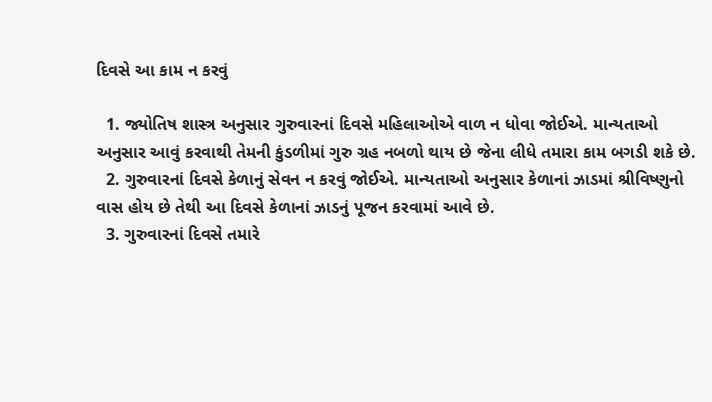દિવસે આ કામ ન કરવું

  1. જ્યોતિષ શાસ્ત્ર અનુસાર ગુરુવારનાં દિવસે મહિલાઓએ વાળ ન ધોવા જોઈએ. માન્યતાઓ અનુસાર આવું કરવાથી તેમની કુંડળીમાં ગુરુ ગ્રહ નબળો થાય છે જેના લીધે તમારા કામ બગડી શકે છે.
  2. ગુરુવારનાં દિવસે કેળાનું સેવન ન કરવું જોઈએ. માન્યતાઓ અનુસાર કેળાનાં ઝાડમાં શ્રીવિષ્ણુનો વાસ હોય છે તેથી આ દિવસે કેળાનાં ઝાડનું પૂજન કરવામાં આવે છે.
  3. ગુરુવારનાં દિવસે તમારે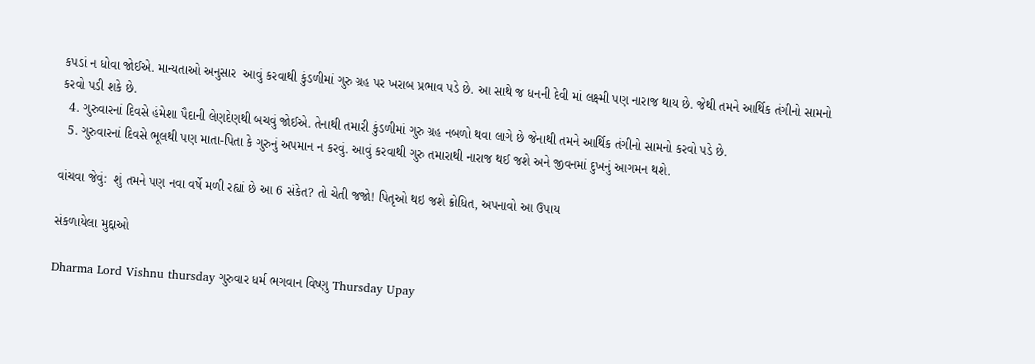કપડાં ન ધોવા જોઈએ. માન્યતાઓ અનુસાર  આવું કરવાથી કુંડળીમાં ગુરુ ગ્રહ પર ખરાબ પ્રભાવ પડે છે. આ સાથે જ ધનની દેવી માં લક્ષ્મી પણ નારાજ થાય છે. જેથી તમને આર્થિક તંગીનો સામનો કરવો પડી શકે છે.
  4. ગુરુવારનાં દિવસે હંમેશા પૈદાની લેણદેણથી બચવું જોઈએ. તેનાથી તમારી કુંડળીમાં ગુરુ ગ્રહ નબળો થવા લાગે છે જેનાથી તમને આર્થિક તંગીનો સામનો કરવો પડે છે.
  5. ગુરુવારનાં દિવસે ભૂલથી પણ માતા-પિતા કે ગુરુનું અપમાન ન કરવું. આવું કરવાથી ગુરુ તમારાથી નારાજ થઈ જશે અને જીવનમાં દુખનું આગમન થશે.

વાંચવા જેવું:  શું તમને પણ નવા વર્ષે મળી રહ્યાં છે આ 6 સંકેત? તો ચેતી જજો! પિતૃઓ થઇ જશે ક્રોધિત, અપનાવો આ ઉપાય

સંકળાયેલા મુદ્દાઓ

Dharma Lord Vishnu thursday ગુરુવાર ધર્મ ભગવાન વિષ્ણુ Thursday Upay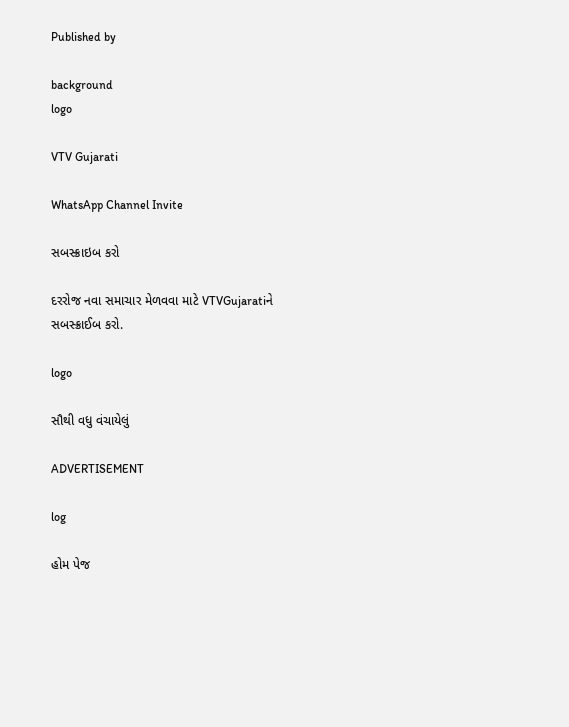Published by

background
logo

VTV Gujarati

WhatsApp Channel Invite

સબસ્ક્રાઇબ કરો

દરરોજ નવા સમાચાર મેળવવા માટે VTVGujaratiને સબસ્ક્રાઈબ કરો.

logo

સૌથી વધુ વંચાયેલું

ADVERTISEMENT

log

હોમ પેજ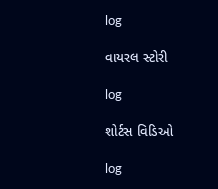log

વાયરલ સ્ટોરી

log

શોર્ટસ વિડિઓ

log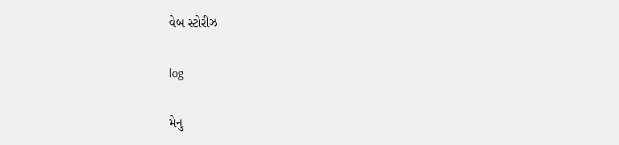વેબ સ્ટોરીઝ

log

મેનુ